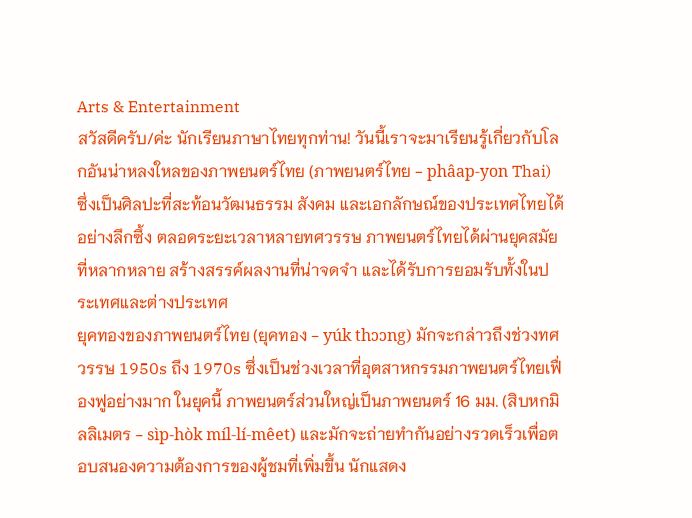Arts & Entertainment
สวัสดีครับ/ค่ะ นักเรียนภาษาไทยทุกท่าน! วันนี้เราจะมาเรียนรู้เกี่ยวกับโลกอันน่าหลงใหลของภาพยนตร์ไทย (ภาพยนตร์ไทย - phâap-yon Thai) ซึ่งเป็นศิลปะที่สะท้อนวัฒนธรรม สังคม และเอกลักษณ์ของประเทศไทยได้อย่างลึกซึ้ง ตลอดระยะเวลาหลายทศวรรษ ภาพยนตร์ไทยได้ผ่านยุคสมัยที่หลากหลาย สร้างสรรค์ผลงานที่น่าจดจำ และได้รับการยอมรับทั้งในประเทศและต่างประเทศ
ยุคทองของภาพยนตร์ไทย (ยุคทอง - yúk thɔɔng) มักจะกล่าวถึงช่วงทศวรรษ 1950s ถึง 1970s ซึ่งเป็นช่วงเวลาที่อุตสาหกรรมภาพยนตร์ไทยเฟื่องฟูอย่างมาก ในยุคนี้ ภาพยนตร์ส่วนใหญ่เป็นภาพยนตร์ 16 มม. (สิบหกมิลลิเมตร - sìp-hòk míl-lí-mêet) และมักจะถ่ายทำกันอย่างรวดเร็วเพื่อตอบสนองความต้องการของผู้ชมที่เพิ่มขึ้น นักแสดง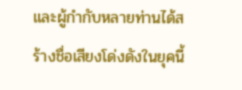และผู้กำกับหลายท่านได้สร้างชื่อเสียงโด่งดังในยุคนี้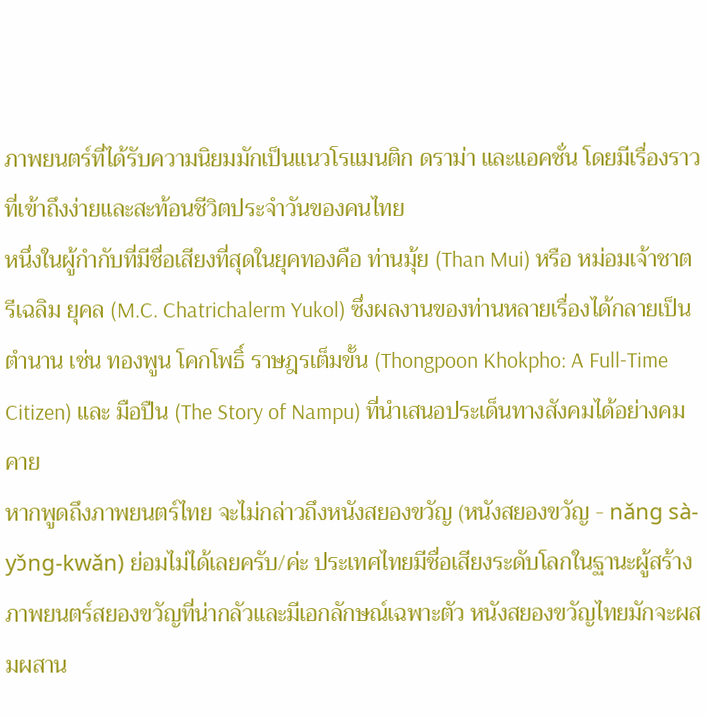ภาพยนตร์ที่ได้รับความนิยมมักเป็นแนวโรแมนติก ดราม่า และแอคชั่น โดยมีเรื่องราวที่เข้าถึงง่ายและสะท้อนชีวิตประจำวันของคนไทย
หนึ่งในผู้กำกับที่มีชื่อเสียงที่สุดในยุคทองคือ ท่านมุ้ย (Than Mui) หรือ หม่อมเจ้าชาตรีเฉลิม ยุคล (M.C. Chatrichalerm Yukol) ซึ่งผลงานของท่านหลายเรื่องได้กลายเป็นตำนาน เช่น ทองพูน โคกโพธิ์ ราษฎรเต็มขั้น (Thongpoon Khokpho: A Full-Time Citizen) และ มือปืน (The Story of Nampu) ที่นำเสนอประเด็นทางสังคมได้อย่างคมคาย
หากพูดถึงภาพยนตร์ไทย จะไม่กล่าวถึงหนังสยองขวัญ (หนังสยองขวัญ - nǎng sà-yɔ̌ng-kwǎn) ย่อมไม่ได้เลยครับ/ค่ะ ประเทศไทยมีชื่อเสียงระดับโลกในฐานะผู้สร้างภาพยนตร์สยองขวัญที่น่ากลัวและมีเอกลักษณ์เฉพาะตัว หนังสยองขวัญไทยมักจะผสมผสาน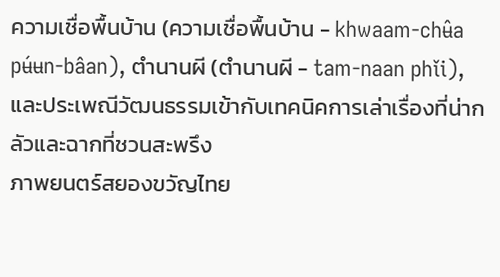ความเชื่อพื้นบ้าน (ความเชื่อพื้นบ้าน - khwaam-chʉ̂a pʉ́ʉn-bâan), ตำนานผี (ตำนานผี - tam-naan phǐi), และประเพณีวัฒนธรรมเข้ากับเทคนิคการเล่าเรื่องที่น่ากลัวและฉากที่ชวนสะพรึง
ภาพยนตร์สยองขวัญไทย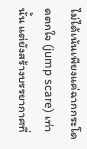ไม่ได้เน้นเพียงแค่ฉากกระโดดตกใจ (jump scare) เท่านั้น แต่ยังสร้างบรรยากาศที่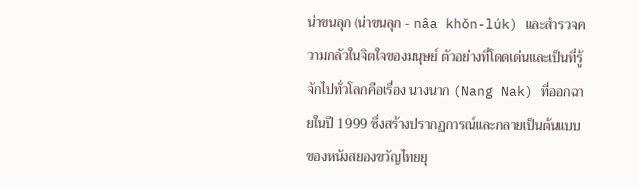น่าขนลุก (น่าขนลุก - nâa khǒn-lúk) และสำรวจความกลัวในจิตใจของมนุษย์ ตัวอย่างที่โดดเด่นและเป็นที่รู้จักไปทั่วโลกคือเรื่อง นางนาก (Nang Nak) ที่ออกฉายในปี 1999 ซึ่งสร้างปรากฏการณ์และกลายเป็นต้นแบบของหนังสยองขวัญไทยยุ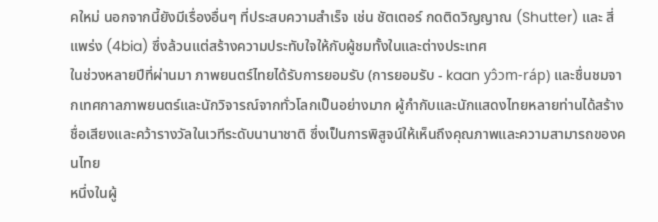คใหม่ นอกจากนี้ยังมีเรื่องอื่นๆ ที่ประสบความสำเร็จ เช่น ชัตเตอร์ กดติดวิญญาณ (Shutter) และ สี่แพร่ง (4bia) ซึ่งล้วนแต่สร้างความประทับใจให้กับผู้ชมทั้งในและต่างประเทศ
ในช่วงหลายปีที่ผ่านมา ภาพยนตร์ไทยได้รับการยอมรับ (การยอมรับ - kaan yɔ̂ɔm-ráp) และชื่นชมจากเทศกาลภาพยนตร์และนักวิจารณ์จากทั่วโลกเป็นอย่างมาก ผู้กำกับและนักแสดงไทยหลายท่านได้สร้างชื่อเสียงและคว้ารางวัลในเวทีระดับนานาชาติ ซึ่งเป็นการพิสูจน์ให้เห็นถึงคุณภาพและความสามารถของคนไทย
หนึ่งในผู้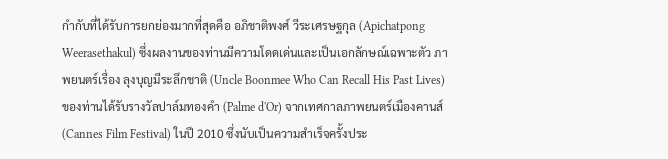กำกับที่ได้รับการยกย่องมากที่สุดคือ อภิชาติพงศ์ วีระเศรษฐกุล (Apichatpong Weerasethakul) ซึ่งผลงานของท่านมีความโดดเด่นและเป็นเอกลักษณ์เฉพาะตัว ภาพยนตร์เรื่อง ลุงบุญมีระลึกชาติ (Uncle Boonmee Who Can Recall His Past Lives) ของท่านได้รับรางวัลปาล์มทองคำ (Palme d'Or) จากเทศกาลภาพยนตร์เมืองคานส์ (Cannes Film Festival) ในปี 2010 ซึ่งนับเป็นความสำเร็จครั้งประ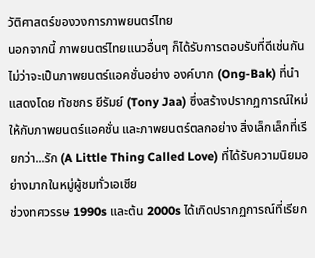วัติศาสตร์ของวงการภาพยนตร์ไทย
นอกจากนี้ ภาพยนตร์ไทยแนวอื่นๆ ก็ได้รับการตอบรับที่ดีเช่นกัน ไม่ว่าจะเป็นภาพยนตร์แอคชั่นอย่าง องค์บาก (Ong-Bak) ที่นำแสดงโดย ทัชชกร ยีรัมย์ (Tony Jaa) ซึ่งสร้างปรากฏการณ์ใหม่ให้กับภาพยนตร์แอคชั่น และภาพยนตร์ตลกอย่าง สิ่งเล็กเล็กที่เรียกว่า...รัก (A Little Thing Called Love) ที่ได้รับความนิยมอย่างมากในหมู่ผู้ชมทั่วเอเชีย
ช่วงทศวรรษ 1990s และต้น 2000s ได้เกิดปรากฏการณ์ที่เรียก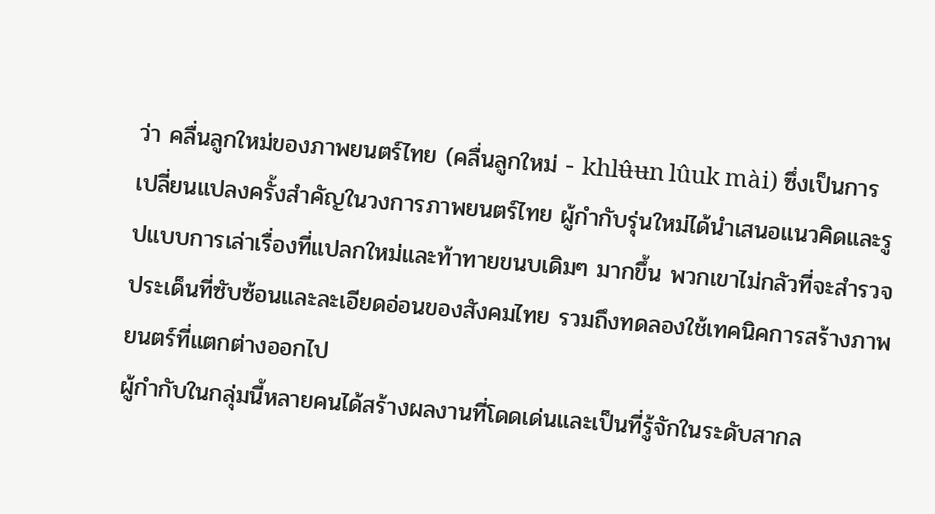ว่า คลื่นลูกใหม่ของภาพยนตร์ไทย (คลื่นลูกใหม่ - khlʉ̂ʉn lûuk mài) ซึ่งเป็นการเปลี่ยนแปลงครั้งสำคัญในวงการภาพยนตร์ไทย ผู้กำกับรุ่นใหม่ได้นำเสนอแนวคิดและรูปแบบการเล่าเรื่องที่แปลกใหม่และท้าทายขนบเดิมๆ มากขึ้น พวกเขาไม่กลัวที่จะสำรวจประเด็นที่ซับซ้อนและละเอียดอ่อนของสังคมไทย รวมถึงทดลองใช้เทคนิคการสร้างภาพยนตร์ที่แตกต่างออกไป
ผู้กำกับในกลุ่มนี้หลายคนได้สร้างผลงานที่โดดเด่นและเป็นที่รู้จักในระดับสากล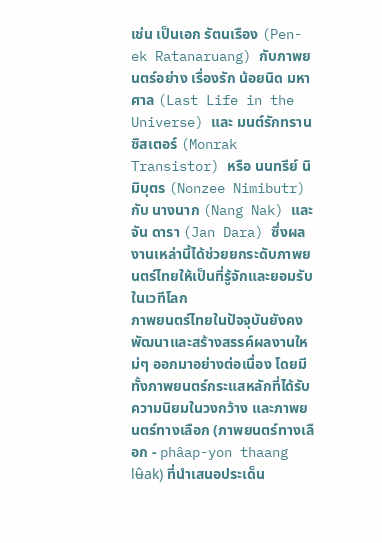เช่น เป็นเอก รัตนเรือง (Pen-ek Ratanaruang) กับภาพยนตร์อย่าง เรื่องรัก น้อยนิด มหาศาล (Last Life in the Universe) และ มนต์รักทรานซิสเตอร์ (Monrak Transistor) หรือ นนทรีย์ นิมิบุตร (Nonzee Nimibutr) กับ นางนาก (Nang Nak) และ จัน ดารา (Jan Dara) ซึ่งผลงานเหล่านี้ได้ช่วยยกระดับภาพยนตร์ไทยให้เป็นที่รู้จักและยอมรับในเวทีโลก
ภาพยนตร์ไทยในปัจจุบันยังคงพัฒนาและสร้างสรรค์ผลงานใหม่ๆ ออกมาอย่างต่อเนื่อง โดยมีทั้งภาพยนตร์กระแสหลักที่ได้รับความนิยมในวงกว้าง และภาพยนตร์ทางเลือก (ภาพยนตร์ทางเลือก - phâap-yon thaang lʉ̂ak) ที่นำเสนอประเด็น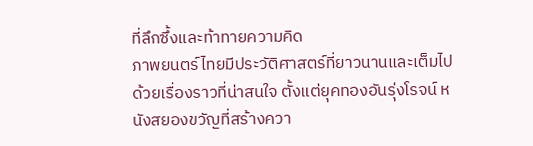ที่ลึกซึ้งและท้าทายความคิด
ภาพยนตร์ไทยมีประวัติศาสตร์ที่ยาวนานและเต็มไปด้วยเรื่องราวที่น่าสนใจ ตั้งแต่ยุคทองอันรุ่งโรจน์ หนังสยองขวัญที่สร้างควา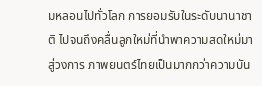มหลอนไปทั่วโลก การยอมรับในระดับนานาชาติ ไปจนถึงคลื่นลูกใหม่ที่นำพาความสดใหม่มาสู่วงการ ภาพยนตร์ไทยเป็นมากกว่าความบัน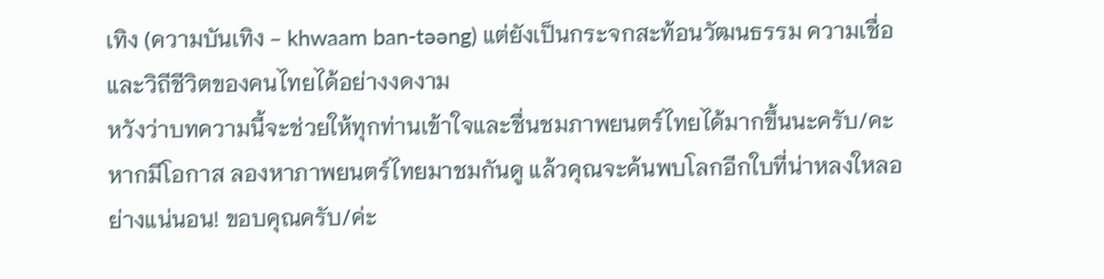เทิง (ความบันเทิง - khwaam ban-təəng) แต่ยังเป็นกระจกสะท้อนวัฒนธรรม ความเชื่อ และวิถีชีวิตของคนไทยได้อย่างงดงาม
หวังว่าบทความนี้จะช่วยให้ทุกท่านเข้าใจและชื่นชมภาพยนตร์ไทยได้มากขึ้นนะครับ/คะ หากมีโอกาส ลองหาภาพยนตร์ไทยมาชมกันดู แล้วคุณจะค้นพบโลกอีกใบที่น่าหลงใหลอย่างแน่นอน! ขอบคุณครับ/ค่ะ